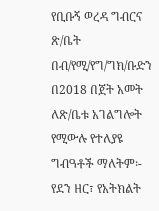የቢቡኝ ወረዳ ግብርና ጽ/ቤት በብ/የሚ/የግ/ግክ/ቡድን በ2018 በጀት አመት ለጽ/ቤቱ አገልግሎት የሚውሉ የተለያዩ ግብዓቶች ማለትም፡- የደን ዘር፣ የአትክልት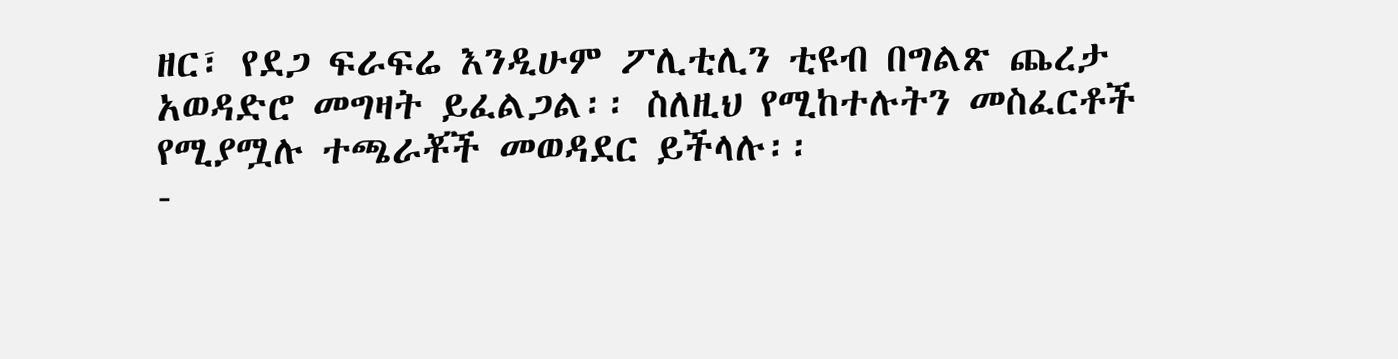ዘር፣ የደጋ ፍራፍሬ እንዲሁም ፖሊቲሊን ቲዩብ በግልጽ ጨረታ አወዳድሮ መግዛት ይፈልጋል፡፡ ስለዚህ የሚከተሉትን መስፈርቶች የሚያሟሉ ተጫራቾች መወዳደር ይችላሉ፡፡
-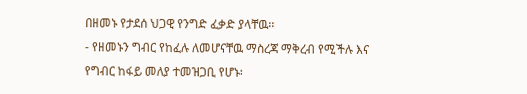በዘመኑ የታደሰ ህጋዊ የንግድ ፈቃድ ያላቸዉ፡፡
- የዘመኑን ግብር የከፈሉ ለመሆናቸዉ ማስረጃ ማቅረብ የሚችሉ እና የግብር ከፋይ መለያ ተመዝጋቢ የሆኑ፡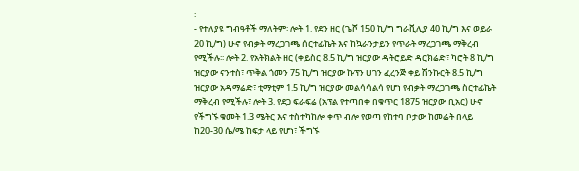፡
- የተለያዩ ግብዓቶች ማለትም፡ ሎት 1. የደን ዘር (ጌሾ 150 ኪ/ግ ግራቪሊያ 40 ኪ/ግ እና ወይራ 20 ኪ/ግ) ሁኖ የብቃት ማረጋገጫ ሰርተፊኬት እና ከኳራንታይን የጥራት ማረጋገጫ ማቅረብ የሚችሉ፡፡ ሎት 2. የአትክልት ዘር (ቀይስር 8.5 ኪ/ግ ዝርያው ዳትሮይድ ዳርክሬድ፣ ካሮት 8 ኪ/ግ ዝርያው ናንተስ፣ ጥቅል ጎመን 75 ኪ/ግ ዝርያው ኩፕን ሀገን ፈረንጅ ቀይ ሽንኩርት 8.5 ኪ/ግ ዝርያው አዳማሬድ፣ ቲማቲም 1.5 ኪ/ግ ዝርያው መልሳሳልሳ የሆነ የብቃት ማረጋገጫ ስርተፊኬት ማቅረብ የሚችሉ፣ ሎት 3. የደጋ ፍራፍሬ (አፕል የተጣበቀ በቁጥር 1875 ዝርያው ቢአር) ሁኖ የችግኙ ቁመት 1.3 ሜትር እና ተስተካከሎ ቀጥ ብሎ የወጣ የከተባ ቦታው ከመሬት በላይ ከ20-30 ሴ/ሜ ከፍታ ላይ የሆነ፣ ችግኙ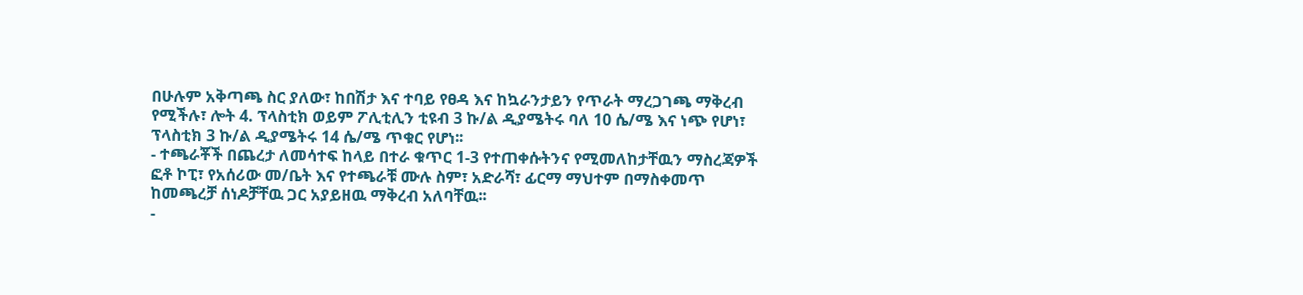በሁሉም አቅጣጫ ስር ያለው፣ ከበሽታ እና ተባይ የፀዳ እና ከኳራንታይን የጥራት ማረጋገጫ ማቅረብ የሚችሉ፣ ሎት 4. ፕላስቲክ ወይም ፖሊቲሊን ቲዩብ 3 ኩ/ል ዲያሜትሩ ባለ 10 ሴ/ሜ እና ነጭ የሆነ፣ ፕላስቲክ 3 ኩ/ል ዲያሜትሩ 14 ሴ/ሜ ጥቁር የሆነ፡፡
- ተጫራቾች በጨረታ ለመሳተፍ ከላይ በተራ ቁጥር 1-3 የተጠቀሱትንና የሚመለከታቸዉን ማስረጃዎች ፎቶ ኮፒ፣ የአሰሪው መ/ቤት እና የተጫራቹ ሙሉ ስም፣ አድራሻ፣ ፊርማ ማህተም በማስቀመጥ ከመጫረቻ ሰነዶቻቸዉ ጋር አያይዘዉ ማቅረብ አለባቸዉ፡፡
-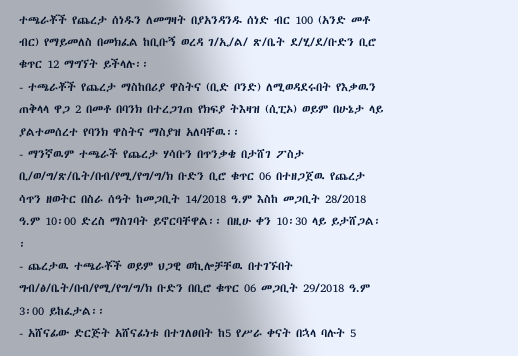ተጫራቾች የጨረታ ሰነዱን ለመግዛት በያአንዳንዱ ሰነድ ብር 100 (አንድ መቶ ብር) የማይመለስ በመክፈል ከቢቡኝ ወረዳ ገ/ኢ/ል/ ጽ/ቤት ደ/ሂ/ደ/ቡድን ቢሮ ቁጥር 12 ማግኘት ይችላሉ፡፡
- ተጫራቾች የጨረታ ማስከበሪያ ዋስትና (ቢድ ቦንድ) ለሚወዳደሩበት የእቃዉን ጠቅላላ ዋጋ 2 በመቶ በባንክ በተረጋገጠ የክፍያ ትእዛዝ (ሲፒኦ) ወይም በሁኔታ ላይ ያልተመሰረተ የባንክ ዋስትና ማስያዝ አለባቸዉ፡፡
- ማንኛዉም ተጫራች የጨረታ ሃሳቡን በጥንቃቄ በታሸገ ፖስታ ቢ/ወ/ግ/ጽ/ቤት/በብ/የሚ/የግ/ግ/ክ ቡድን ቢሮ ቁጥር 06 በተዘጋጀዉ የጨረታ ሳጥን ዘወትር በስራ ሰዓት ከመጋቢት 14/2018 ዓ.ም እስከ መጋቢት 28/2018 ዓ.ም 10፡00 ድረስ ማስገባት ይኖርባቸዋል፡፡ በዚሁ ቀን 10፡30 ላይ ይታሸጋል፡፡
- ጨረታዉ ተጫራቾች ወይም ህጋዊ ወኪሎቻቸዉ በተገኙበት ግብ/ፅ/ቤት/በብ/የሚ/የግ/ግ/ክ ቡድን በቢሮ ቁጥር 06 መጋቢት 29/2018 ዓ.ም 3፡00 ይከፈታል፡፡
- አሸናፊው ድርጅት አሸናፊነቱ በተገለፀበት ከ5 የሥራ ቀናት በኋላ ባሉት 5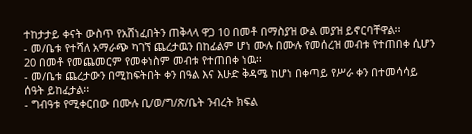ተከታታይ ቀናት ውስጥ የአሸነፈበትን ጠቅላላ ዋጋ 10 በመቶ በማስያዝ ውል መያዝ ይኖርባቸዋል፡፡
- መ/ቤቱ የተሻለ አማራጭ ካገኘ ጨረታዉን በከፊልም ሆነ ሙሉ በሙሉ የመሰረዝ መብቱ የተጠበቀ ሲሆን 20 በመቶ የመጨመርም የመቀነስም መብቱ የተጠበቀ ነዉ፡፡
- መ/ቤቱ ጨረታውን በሚከፍትበት ቀን በዓል እና እሁድ ቅዳሜ ከሆነ በቀጣይ የሥራ ቀን በተመሳሳይ ሰዓት ይከፈታል፡፡
- ግብዓቱ የሚቀርበው በሙሉ ቢ/ወ/ግ/ጽ/ቤት ንብረት ክፍል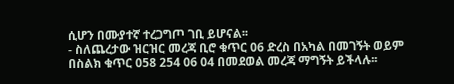ሲሆን በሙያተኛ ተረጋግጦ ገቢ ይሆናል፡፡
- ስለጨረታው ዝርዝር መረጃ ቢሮ ቁጥር 06 ድረስ በአካል በመገኝት ወይም በስልክ ቁጥር 058 254 06 04 በመደወል መረጃ ማግኝት ይችላሉ፡፡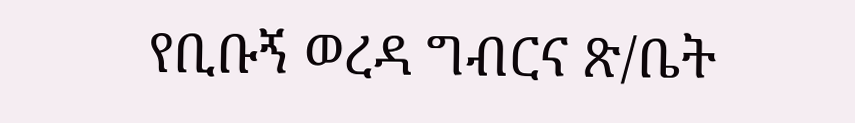የቢቡኝ ወረዳ ግብርና ጽ/ቤት